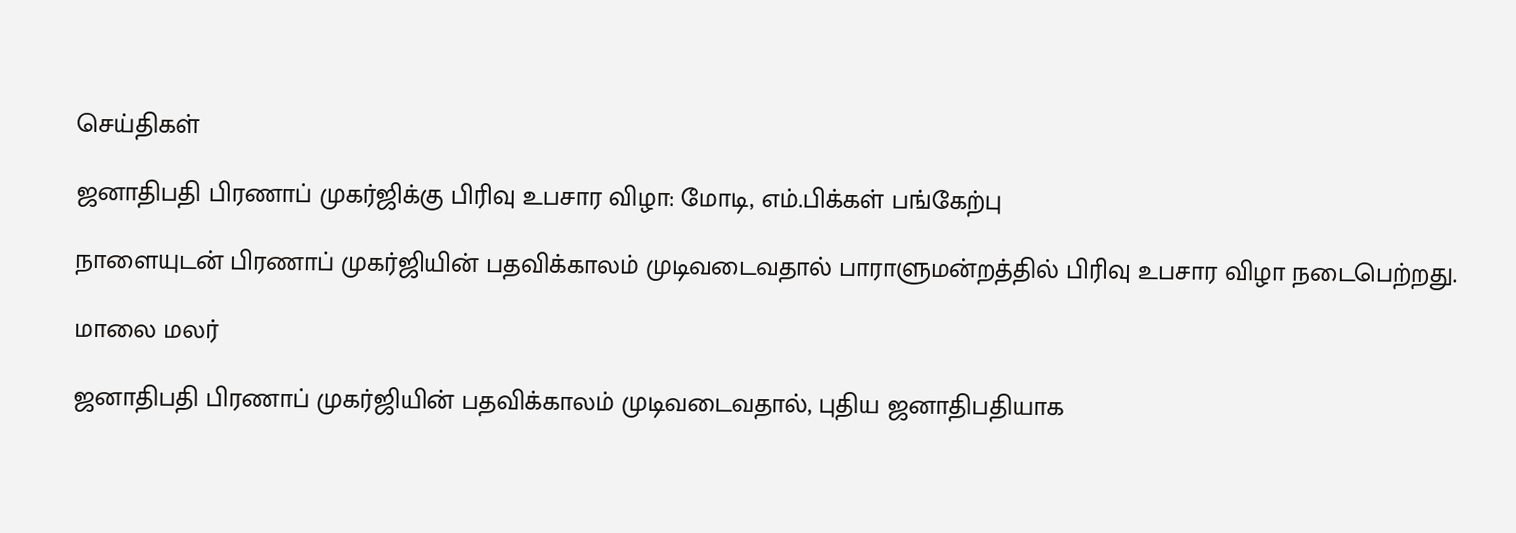செய்திகள்

ஜனாதிபதி பிரணாப் முகர்ஜிக்கு பிரிவு உபசார விழா: மோடி, எம்.பிக்கள் பங்கேற்பு

நாளையுடன் பிரணாப் முகர்ஜியின் பதவிக்காலம் முடிவடைவதால் பாராளுமன்றத்தில் பிரிவு உபசார விழா நடைபெற்றது.

மாலை மலர்

ஜனாதிபதி பிரணாப் முகர்ஜியின் பதவிக்காலம் முடிவடைவதால், புதிய ஜனாதிபதியாக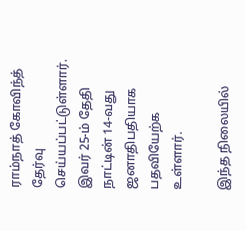ராம்நாத் கோவிந்த் தேர்வு செய்யப்பட்டுள்ளார். இவர் 25-ம் தேதி நாட்டின் 14-வது ஜனாதிபதியாக பதவியேற்க உள்ளார்.

இந்த நிலையில்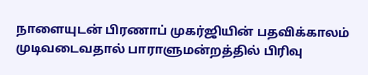நாளையுடன் பிரணாப் முகர்ஜியின் பதவிக்காலம் முடிவடைவதால் பாராளுமன்றத்தில் பிரிவு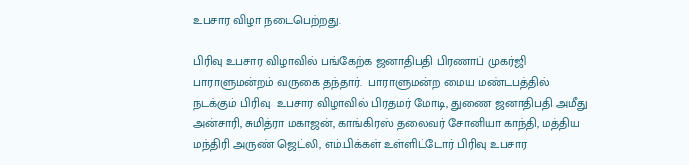உபசார விழா நடைபெற்றது.

பிரிவு உபசார விழாவில் பங்கேற்க ஜனாதிபதி பிரணாப் முகர்ஜி பாராளுமன்றம் வருகை தந்தார்.  பாராளுமன்ற மைய மண்டபத்தில் நடக்கும் பிரிவு  உபசார விழாவில் பிரதமர் மோடி, துணை ஜனாதிபதி அமீது அன்சாரி, சுமித்ரா மகாஜன், காங்கிரஸ் தலைவர் சோனியா காந்தி, மத்திய மந்திரி அருண் ஜெட்லி, எம்.பிக்கள் உள்ளிட்டோர் பிரிவு உபசார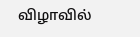விழாவில்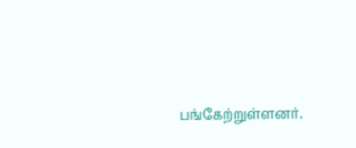பங்கேற்றுள்ளனர்.